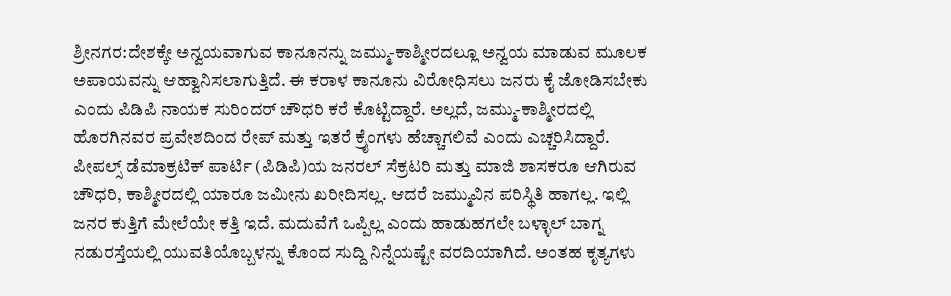ಶ್ರೀನಗರ:ದೇಶಕ್ಕೇ ಅನ್ವಯವಾಗುವ ಕಾನೂನನ್ನು ಜಮ್ಮು-ಕಾಶ್ಮೀರದಲ್ಲೂ ಅನ್ವಯ ಮಾಡುವ ಮೂಲಕ ಅಪಾಯವನ್ನು ಆಹ್ವಾನಿಸಲಾಗುತ್ತಿದೆ. ಈ ಕರಾಳ ಕಾನೂನು ವಿರೋಧಿಸಲು ಜನರು ಕೈ ಜೋಡಿಸಬೇಕು ಎಂದು ಪಿಡಿಪಿ ನಾಯಕ ಸುರಿಂದರ್ ಚೌಧರಿ ಕರೆ ಕೊಟ್ಟಿದ್ದಾರೆ. ಅಲ್ಲದೆ, ಜಮ್ಮು-ಕಾಶ್ಮೀರದಲ್ಲಿ ಹೊರಗಿನವರ ಪ್ರವೇಶದಿಂದ ರೇಪ್ ಮತ್ತು ಇತರೆ ಕ್ರೈಂಗಳು ಹೆಚ್ಚಾಗಲಿವೆ ಎಂದು ಎಚ್ಚರಿಸಿದ್ದಾರೆ.
ಪೀಪಲ್ಸ್ ಡೆಮಾಕ್ರಟಿಕ್ ಪಾರ್ಟಿ (ಪಿಡಿಪಿ)ಯ ಜನರಲ್ ಸೆಕ್ರಟರಿ ಮತ್ತು ಮಾಜಿ ಶಾಸಕರೂ ಆಗಿರುವ ಚೌಧರಿ, ಕಾಶ್ಮೀರದಲ್ಲಿ ಯಾರೂ ಜಮೀನು ಖರೀದಿಸಲ್ಲ. ಆದರೆ ಜಮ್ಮುವಿನ ಪರಿಸ್ಥಿತಿ ಹಾಗಲ್ಲ. ಇಲ್ಲಿ ಜನರ ಕುತ್ತಿಗೆ ಮೇಲೆಯೇ ಕತ್ತಿ ಇದೆ. ಮದುವೆಗೆ ಒಪ್ಪಿಲ್ಲ ಎಂದು ಹಾಡುಹಗಲೇ ಬಳ್ಳಾಲ್ ಬಾಗ್ನ ನಡುರಸ್ತೆಯಲ್ಲಿ ಯುವತಿಯೊಬ್ಬಳನ್ನು ಕೊಂದ ಸುದ್ದಿ ನಿನ್ನೆಯಷ್ಟೇ ವರದಿಯಾಗಿದೆ. ಅಂತಹ ಕೃತ್ಯಗಳು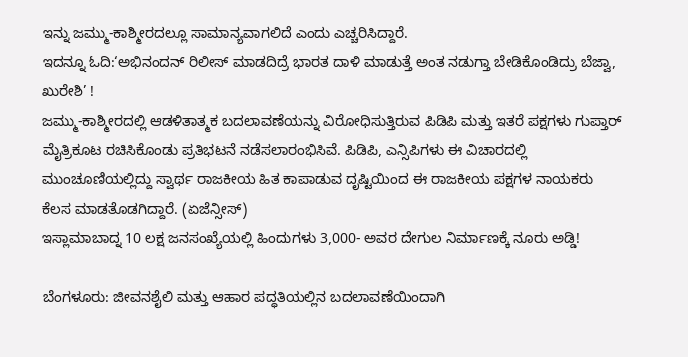ಇನ್ನು ಜಮ್ಮು-ಕಾಶ್ಮೀರದಲ್ಲೂ ಸಾಮಾನ್ಯವಾಗಲಿದೆ ಎಂದು ಎಚ್ಚರಿಸಿದ್ದಾರೆ.
ಇದನ್ನೂ ಓದಿ:‘ಅಭಿನಂದನ್ ರಿಲೀಸ್ ಮಾಡದಿದ್ರೆ ಭಾರತ ದಾಳಿ ಮಾಡುತ್ತೆ ಅಂತ ನಡುಗ್ತಾ ಬೇಡಿಕೊಂಡಿದ್ರು ಬೆಜ್ವಾ, ಖುರೇಶಿ’ !
ಜಮ್ಮು-ಕಾಶ್ಮೀರದಲ್ಲಿ ಆಡಳಿತಾತ್ಮಕ ಬದಲಾವಣೆಯನ್ನು ವಿರೋಧಿಸುತ್ತಿರುವ ಪಿಡಿಪಿ ಮತ್ತು ಇತರೆ ಪಕ್ಷಗಳು ಗುಪ್ತಾರ್ ಮೈತ್ರಿಕೂಟ ರಚಿಸಿಕೊಂಡು ಪ್ರತಿಭಟನೆ ನಡೆಸಲಾರಂಭಿಸಿವೆ. ಪಿಡಿಪಿ, ಎನ್ಸಿಪಿಗಳು ಈ ವಿಚಾರದಲ್ಲಿ ಮುಂಚೂಣಿಯಲ್ಲಿದ್ದು ಸ್ವಾರ್ಥ ರಾಜಕೀಯ ಹಿತ ಕಾಪಾಡುವ ದೃಷ್ಟಿಯಿಂದ ಈ ರಾಜಕೀಯ ಪಕ್ಷಗಳ ನಾಯಕರು ಕೆಲಸ ಮಾಡತೊಡಗಿದ್ದಾರೆ. (ಏಜೆನ್ಸೀಸ್)
ಇಸ್ಲಾಮಾಬಾದ್ನ 10 ಲಕ್ಷ ಜನಸಂಖ್ಯೆಯಲ್ಲಿ ಹಿಂದುಗಳು 3,000- ಅವರ ದೇಗುಲ ನಿರ್ಮಾಣಕ್ಕೆ ನೂರು ಅಡ್ಡಿ!

ಬೆಂಗಳೂರು: ಜೀವನಶೈಲಿ ಮತ್ತು ಆಹಾರ ಪದ್ಧತಿಯಲ್ಲಿನ ಬದಲಾವಣೆಯಿಂದಾಗಿ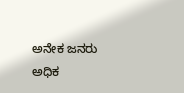ಅನೇಕ ಜನರು ಅಧಿಕ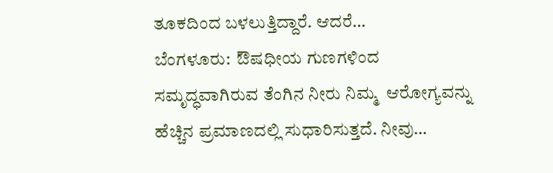ತೂಕದಿಂದ ಬಳಲುತ್ತಿದ್ದಾರೆ. ಆದರೆ…
ಬೆಂಗಳೂರು:  ಔಷಧೀಯ ಗುಣಗಳಿಂದ ಸಮೃದ್ಧವಾಗಿರುವ ತೆಂಗಿನ ನೀರು ನಿಮ್ಮ  ಆರೋಗ್ಯವನ್ನು ಹೆಚ್ಚಿನ ಪ್ರಮಾಣದಲ್ಲಿ ಸುಧಾರಿಸುತ್ತದೆ. ನೀವು…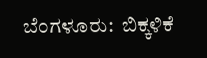ಬೆಂಗಳೂರು:  ಬಿಕ್ಕಳಿಕೆ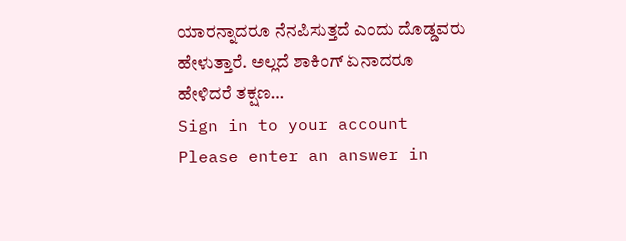ಯಾರನ್ನಾದರೂ ನೆನಪಿಸುತ್ತದೆ ಎಂದು ದೊಡ್ಡವರು ಹೇಳುತ್ತಾರೆ. ಅಲ್ಲದೆ ಶಾಕಿಂಗ್ ಏನಾದರೂ ಹೇಳಿದರೆ ತಕ್ಷಣ…
Sign in to your account
Please enter an answer in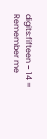digits:fifteen − 14 =
Remember me